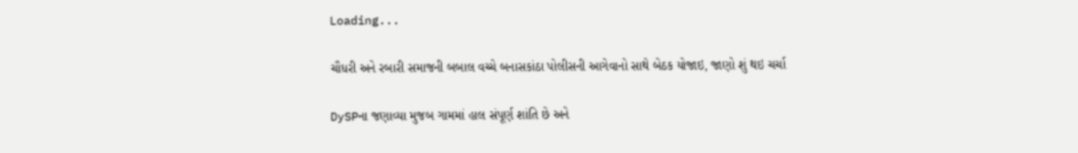Loading...

ચૌધરી અને રબારી સમાજની બબાલ વચ્ચે બનાસકાંઠા પોલીસની આગેવાનો સાથે બેઠક યોજાઇ, જાણો શું થઇ ચર્ચા

DySPના જણાવ્યા મુજબ ગામમાં હાલ સંપૂર્ણ શાંતિ છે અને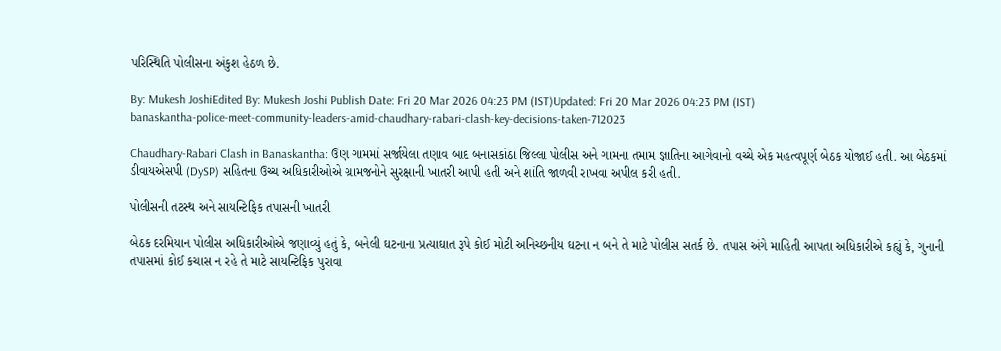પરિસ્થિતિ પોલીસના અંકુશ હેઠળ છે.

By: Mukesh JoshiEdited By: Mukesh Joshi Publish Date: Fri 20 Mar 2026 04:23 PM (IST)Updated: Fri 20 Mar 2026 04:23 PM (IST)
banaskantha-police-meet-community-leaders-amid-chaudhary-rabari-clash-key-decisions-taken-712023

Chaudhary-Rabari Clash in Banaskantha: ઉણ ગામમાં સર્જાયેલા તણાવ બાદ બનાસકાંઠા જિલ્લા પોલીસ અને ગામના તમામ જ્ઞાતિના આગેવાનો વચ્ચે એક મહત્વપૂર્ણ બેઠક યોજાઈ હતી. આ બેઠકમાં ડીવાયએસપી (DySP) સહિતના ઉચ્ચ અધિકારીઓએ ગ્રામજનોને સુરક્ષાની ખાતરી આપી હતી અને શાંતિ જાળવી રાખવા અપીલ કરી હતી.

પોલીસની તટસ્થ અને સાયન્ટિફિક તપાસની ખાતરી

બેઠક દરમિયાન પોલીસ અધિકારીઓએ જણાવ્યું હતું કે, બનેલી ઘટનાના પ્રત્યાઘાત રૂપે કોઈ મોટી અનિચ્છનીય ઘટના ન બને તે માટે પોલીસ સતર્ક છે. તપાસ અંગે માહિતી આપતા અધિકારીએ કહ્યું કે, ગુનાની તપાસમાં કોઈ કચાસ ન રહે તે માટે સાયન્ટિફિક પુરાવા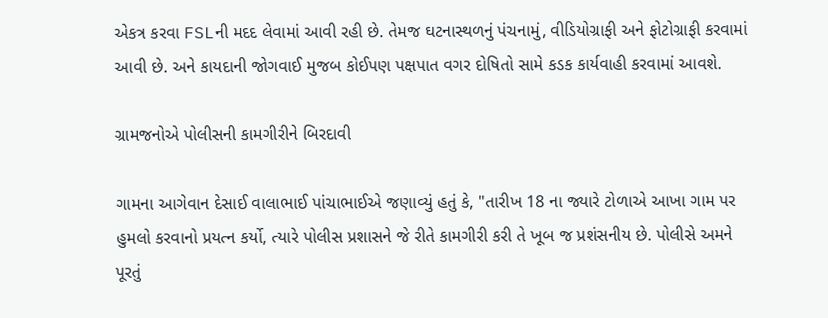એકત્ર કરવા FSLની મદદ લેવામાં આવી રહી છે. તેમજ ઘટનાસ્થળનું પંચનામું, વીડિયોગ્રાફી અને ફોટોગ્રાફી કરવામાં આવી છે. અને કાયદાની જોગવાઈ મુજબ કોઈપણ પક્ષપાત વગર દોષિતો સામે કડક કાર્યવાહી કરવામાં આવશે.

ગ્રામજનોએ પોલીસની કામગીરીને બિરદાવી

ગામના આગેવાન દેસાઈ વાલાભાઈ પાંચાભાઈએ જણાવ્યું હતું કે, "તારીખ 18 ના જ્યારે ટોળાએ આખા ગામ પર હુમલો કરવાનો પ્રયત્ન કર્યો, ત્યારે પોલીસ પ્રશાસને જે રીતે કામગીરી કરી તે ખૂબ જ પ્રશંસનીય છે. પોલીસે અમને પૂરતું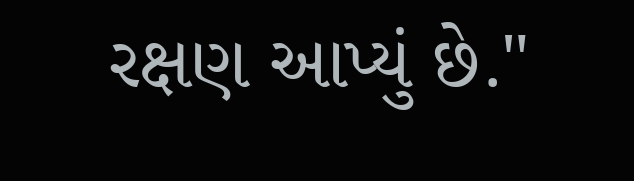રક્ષણ આપ્યું છે."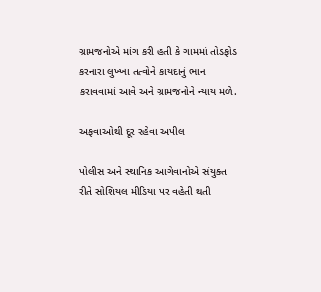ગ્રામજનોએ માંગ કરી હતી કે ગામમાં તોડફોડ કરનારા લુખ્ખા તત્વોને કાયદાનું ભાન કરાવવામાં આવે અને ગ્રામજનોને ન્યાય મળે.

અફવાઓથી દૂર રહેવા અપીલ

પોલીસ અને સ્થાનિક આગેવાનોએ સંયુક્ત રીતે સોશિયલ મીડિયા પર વહેતી થતી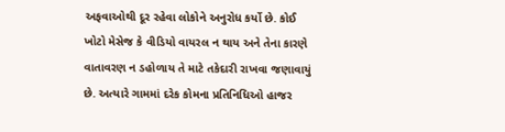અફવાઓથી દૂર રહેવા લોકોને અનુરોધ કર્યો છે. કોઈ ખોટો મેસેજ કે વીડિયો વાયરલ ન થાય અને તેના કારણે વાતાવરણ ન ડહોળાય તે માટે તકેદારી રાખવા જણાવાયું છે. અત્યારે ગામમાં દરેક કોમના પ્રતિનિધિઓ હાજર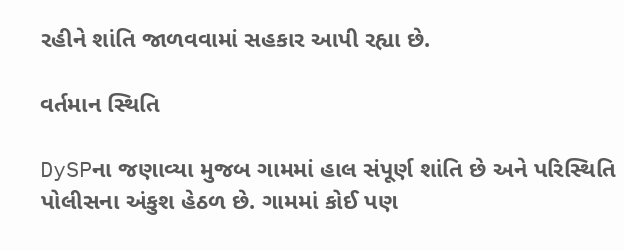રહીને શાંતિ જાળવવામાં સહકાર આપી રહ્યા છે.

વર્તમાન સ્થિતિ

DySPના જણાવ્યા મુજબ ગામમાં હાલ સંપૂર્ણ શાંતિ છે અને પરિસ્થિતિ પોલીસના અંકુશ હેઠળ છે. ગામમાં કોઈ પણ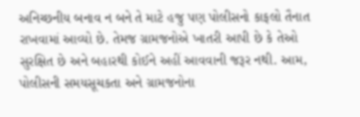અનિચ્છનીય બનાવ ન બને તે માટે હજુ પણ પોલીસનો કાફલો તૈનાત રાખવામાં આવ્યો છે. તેમજ ગ્રામજનોએ ખાતરી આપી છે કે તેઓ સુરક્ષિત છે અને બહારથી કોઈને અહીં આવવાની જરૂર નથી. આમ, પોલીસની સમયસૂચકતા અને ગ્રામજનોના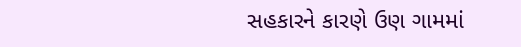સહકારને કારણે ઉણ ગામમાં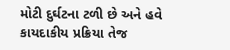મોટી દુર્ઘટના ટળી છે અને હવે કાયદાકીય પ્રક્રિયા તેજ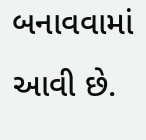બનાવવામાં આવી છે.